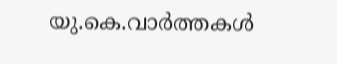യു.കെ.വാര്‍ത്തകള്‍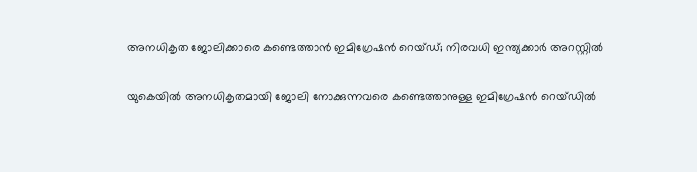അനധികൃത ജോലിക്കാരെ കണ്ടെത്താന്‍ ഇമിഗ്രേഷന്‍ റെയ്ഡ്; നിരവധി ഇന്ത്യക്കാര്‍ അറസ്റ്റില്‍

യുകെയില്‍ അനധികൃതമായി ജോലി നോക്കുന്നവരെ കണ്ടെത്താനുള്ള ഇമിഗ്രേഷന്‍ റെയ്ഡില്‍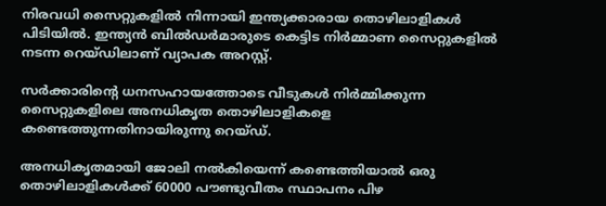നിരവധി സൈറ്റുകളില്‍ നിന്നായി ഇന്ത്യക്കാരായ തൊഴിലാളികള്‍ പിടിയില്‍. ഇന്ത്യന്‍ ബില്‍ഡര്‍മാരുടെ കെട്ടിട നിര്‍മ്മാണ സൈറ്റുകളില്‍ നടന്ന റെയ്ഡിലാണ് വ്യാപക അറസ്റ്റ്.

സര്‍ക്കാരിന്റെ ധനസഹായത്തോടെ വീടുകള്‍ നിര്‍മ്മിക്കുന്ന സൈറ്റുകളിലെ അനധികൃത തൊഴിലാളികളെ കണ്ടെത്തുന്നതിനായിരുന്നു റെയ്ഡ്.

അനധികൃതമായി ജോലി നല്‍കിയെന്ന് കണ്ടെത്തിയാല്‍ ഒരു തൊഴിലാളികള്‍ക്ക് 60000 പൗണ്ടുവീതം സ്ഥാപനം പിഴ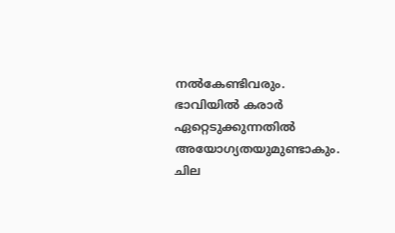നല്‍കേണ്ടിവരും. ഭാവിയില്‍ കരാര്‍ ഏറ്റെടുക്കുന്നതില്‍ അയോഗ്യതയുമുണ്ടാകും. ചില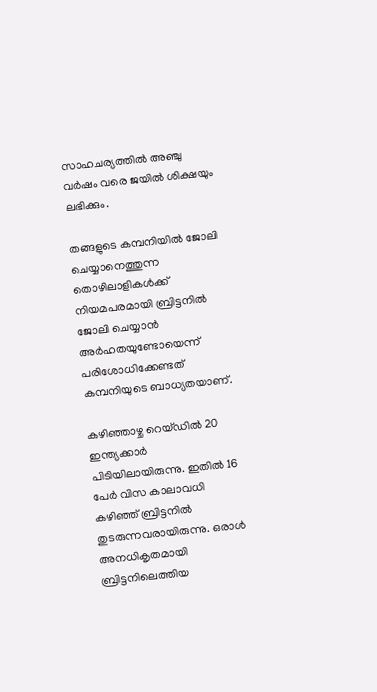സാഹചര്യത്തില്‍ അഞ്ചു വര്‍ഷം വരെ ജയില്‍ ശിക്ഷയും ലഭിക്കും.

തങ്ങളുടെ കമ്പനിയില്‍ ജോലി ചെയ്യാനെത്തുന്ന തൊഴിലാളികള്‍ക്ക് നിയമപരമായി ബ്രിട്ടനില്‍ ജോലി ചെയ്യാന്‍ അര്‍ഹതയുണ്ടോയെന്ന് പരിശോധിക്കേണ്ടത് കമ്പനിയുടെ ബാധ്യതയാണ്.

കഴിഞ്ഞാഴ്ച റെയ്ഡില്‍ 20 ഇന്ത്യക്കാര്‍ പിടിയിലായിരുന്നു. ഇതില്‍ 16 പേര്‍ വിസ കാലാവധി കഴിഞ്ഞ് ബ്രിട്ടനില്‍ തുടരുന്നവരായിരുന്നു. ഒരാള്‍ അനധികൃതമായി ബ്രിട്ടനിലെത്തിയ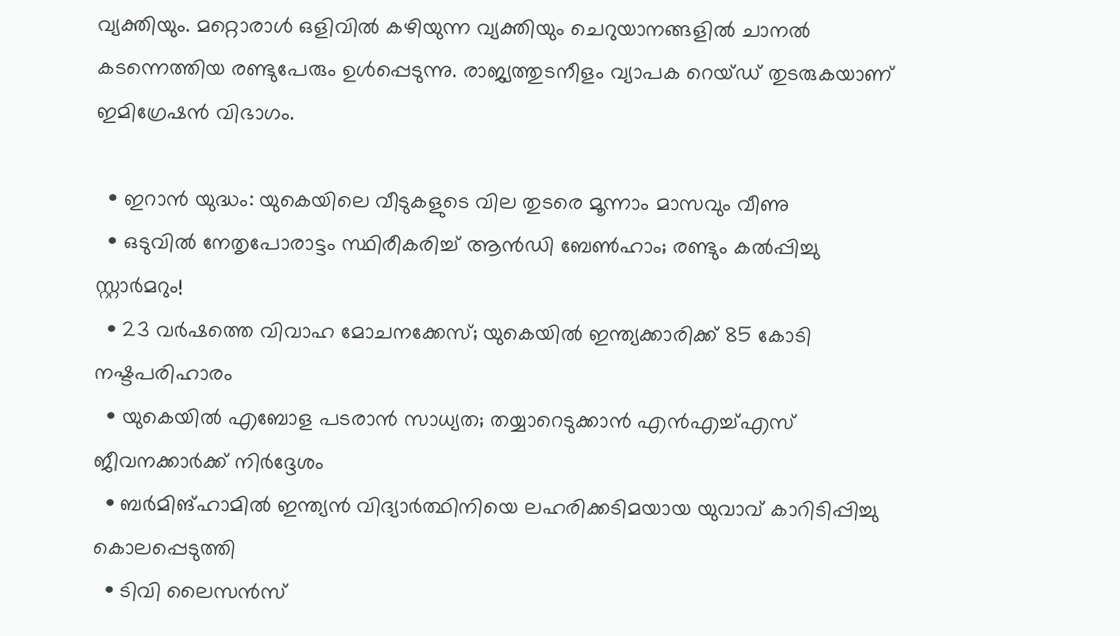വ്യക്തിയും. മറ്റൊരാള്‍ ഒളിവില്‍ കഴിയുന്ന വ്യക്തിയും ചെറുയാനങ്ങളില്‍ ചാനല്‍ കടന്നെത്തിയ രണ്ടുപേരും ഉള്‍പ്പെടുന്നു. രാജ്യത്തുടനീളം വ്യാപക റെയ്ഡ് തുടരുകയാണ് ഇമിഗ്രേഷന്‍ വിഭാഗം.

  • ഇറാന്‍ യുദ്ധം: യുകെയിലെ വീടുകളുടെ വില തുടരെ മൂന്നാം മാസവും വീണു
  • ഒടുവില്‍ നേതൃപോരാട്ടം സ്ഥിരീകരിച്ച് ആന്‍ഡി ബേണ്‍ഹാം; രണ്ടും കല്‍പ്പിച്ചു സ്റ്റാര്‍മറും!
  • 23 വര്‍ഷത്തെ വിവാഹ മോചനക്കേസ്; യുകെയില്‍ ഇന്ത്യക്കാരിക്ക് 85 കോടി നഷ്ടപരിഹാരം
  • യുകെയില്‍ എബോള പടരാന്‍ സാധ്യത; തയ്യാറെടുക്കാന്‍ എന്‍എച്ച്എസ് ജീവനക്കാര്‍ക്ക് നിര്‍ദ്ദേശം
  • ബര്‍മിങ്‌ഹാമില്‍ ഇന്ത്യന്‍ വിദ്യാര്‍ത്ഥിനിയെ ലഹരിക്കടിമയായ യുവാവ് കാറിടിപ്പിച്ചു കൊലപ്പെടുത്തി
  • ടിവി ലൈസന്‍സ്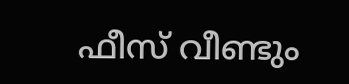ഫീസ് വീണ്ടും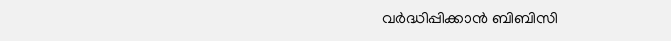വര്‍ദ്ധിപ്പിക്കാന്‍ ബിബിസി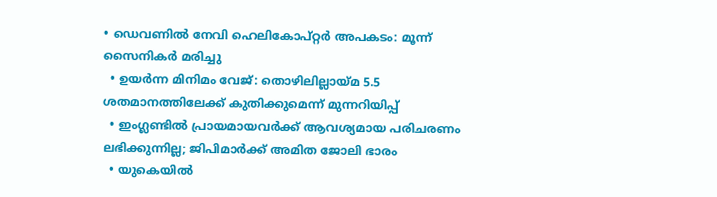• ഡെവണില്‍ നേവി ഹെലികോപ്റ്റര്‍ അപകടം: മൂന്ന് സൈനികര്‍ മരിച്ചു
  • ഉയര്‍ന്ന മിനിമം വേജ്: തൊഴിലില്ലായ്മ 5.5 ശതമാനത്തിലേക്ക് കുതിക്കുമെന്ന് മുന്നറിയിപ്പ്
  • ഇംഗ്ലണ്ടില്‍ പ്രായമായവര്‍ക്ക് ആവശ്യമായ പരിചരണം ലഭിക്കുന്നില്ല; ജിപിമാര്‍ക്ക് അമിത ജോലി ഭാരം
  • യുകെയില്‍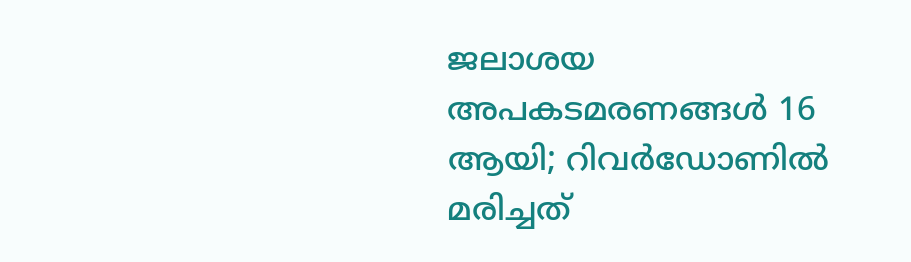ജലാശയ അപകടമരണങ്ങള്‍ 16 ആയി; റിവര്‍ഡോണില്‍ മരിച്ചത്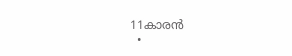11കാരന്‍
  •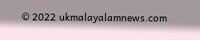© 2022 ukmalayalamnews.com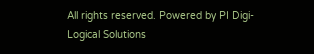All rights reserved. Powered by PI Digi-Logical Solutions